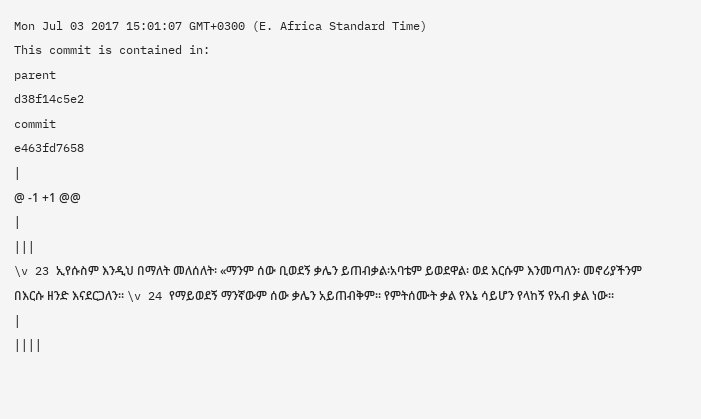Mon Jul 03 2017 15:01:07 GMT+0300 (E. Africa Standard Time)
This commit is contained in:
parent
d38f14c5e2
commit
e463fd7658
|
@ -1 +1 @@
|
|||
\v 23 ኢየሱስም እንዲህ በማለት መለሰለት፡ «ማንም ሰው ቢወደኝ ቃሌን ይጠብቃል፡አባቴም ይወደዋል፡ ወደ እርሱም እንመጣለን፡ መኖሪያችንም በእርሱ ዘንድ እናደርጋለን። \v 24 የማይወደኝ ማንኛውም ሰው ቃሌን አይጠብቅም። የምትሰሙት ቃል የእኔ ሳይሆን የላከኝ የአብ ቃል ነው።
|
||||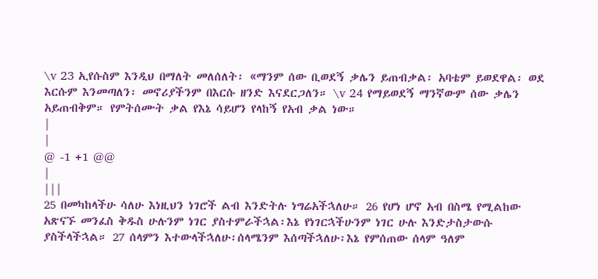\v 23 ኢየሱስም እንዲህ በማለት መለሰለት፡ «ማንም ሰው ቢወደኝ ቃሌን ይጠብቃል፡ አባቴም ይወደዋል፡ ወደ እርሱም እንመጣለን፡ መኖሪያችንም በእርሱ ዘንድ እናደርጋለን። \v 24 የማይወደኝ ማንኛውም ሰው ቃሌን አይጠብቅም። የምትሰሙት ቃል የእኔ ሳይሆን የላከኝ የአብ ቃል ነው።
|
|
@ -1 +1 @@
|
|||
25 በመካከላችሁ ሳለሁ እነዚህን ነገሮች ልብ እንድትሉ ነግሬአችኋለሁ። 26 የሆነ ሆኖ አብ በስሜ የሚልከው አጽናኙ መንፈስ ቅዱስ ሁሉንም ነገር ያስተምራችኋል፡እኔ የነገርኋችሁንም ነገር ሁሉ እንድታስታውሱ ያስችላችኋል። 27 ሰላምን እተውላችኋለሁ፡ሰላሜንም እሰጣችኋለሁ፡እኔ የምሰጠው ሰላም ዓለም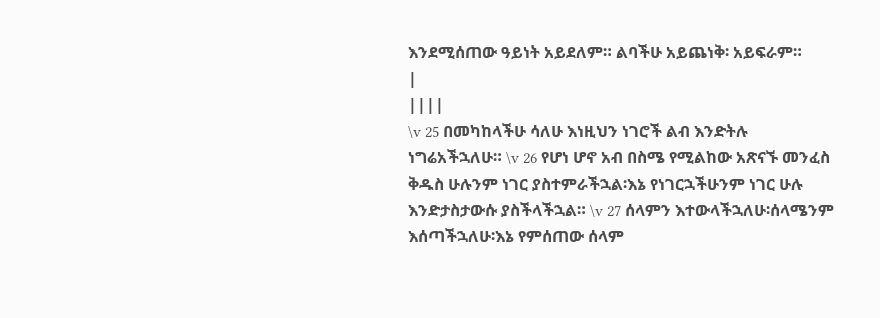እንደሚሰጠው ዓይነት አይደለም። ልባችሁ አይጨነቅ፡ አይፍራም።
|
||||
\v 25 በመካከላችሁ ሳለሁ እነዚህን ነገሮች ልብ እንድትሉ ነግሬአችኋለሁ። \v 26 የሆነ ሆኖ አብ በስሜ የሚልከው አጽናኙ መንፈስ ቅዱስ ሁሉንም ነገር ያስተምራችኋል፡እኔ የነገርኋችሁንም ነገር ሁሉ እንድታስታውሱ ያስችላችኋል። \v 27 ሰላምን እተውላችኋለሁ፡ሰላሜንም እሰጣችኋለሁ፡እኔ የምሰጠው ሰላም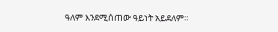ዓለም እንደሚሰጠው ዓይነት አይደለም።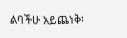ልባችሁ አይጨነቅ፡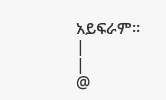አይፍራም።
|
|
@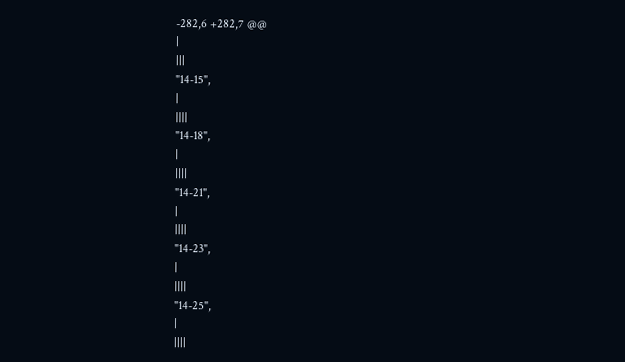-282,6 +282,7 @@
|
|||
"14-15",
|
||||
"14-18",
|
||||
"14-21",
|
||||
"14-23",
|
||||
"14-25",
|
||||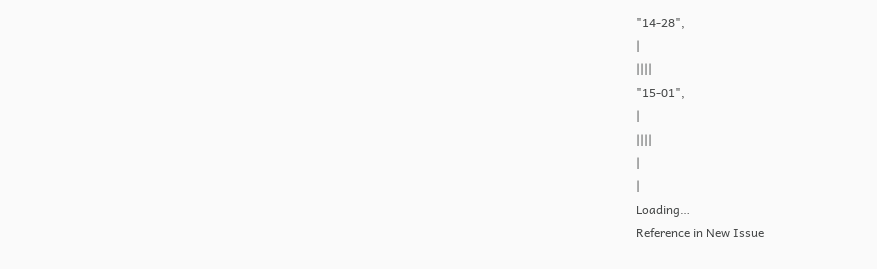"14-28",
|
||||
"15-01",
|
||||
|
|
Loading…
Reference in New Issue